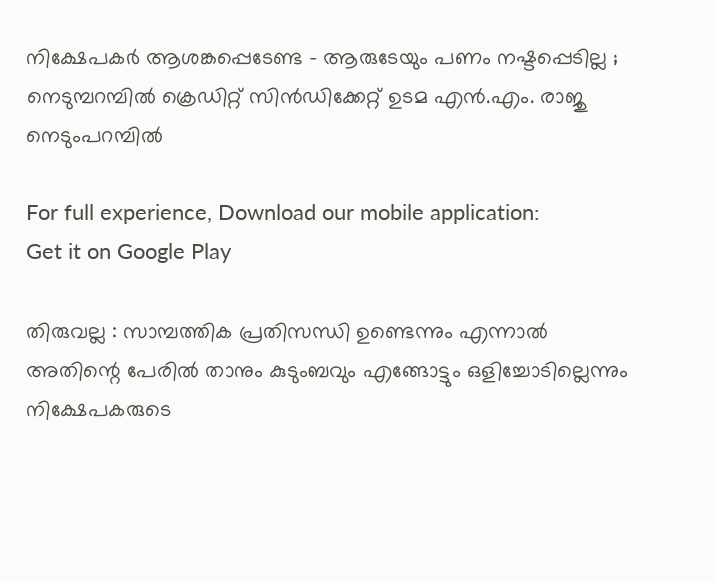നിക്ഷേപകര്‍ ആശങ്കപ്പെടേണ്ട – ആരുടേയും പണം നഷ്ടപ്പെടില്ല ; നെടുമ്പറമ്പിൽ ക്രെഡിറ്റ് സിൻഡിക്കേറ്റ് ഉടമ എൻ.എം. രാജു നെടുംപറമ്പില്‍

For full experience, Download our mobile application:
Get it on Google Play

തിരുവല്ല : സാമ്പത്തിക പ്രതിസന്ധി ഉണ്ടെന്നും എന്നാല്‍ അതിന്റെ പേരില്‍ താനും കുടുംബവും എങ്ങോട്ടും ഒളിച്ചോടില്ലെന്നും നിക്ഷേപകരുടെ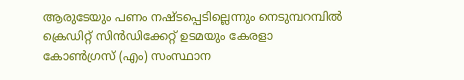ആരുടേയും പണം നഷ്ടപ്പെടില്ലെന്നും നെടുമ്പറമ്പിൽ ക്രെഡിറ്റ് സിൻഡിക്കേറ്റ് ഉടമയും കേരളാ കോൺഗ്രസ് (എം) സംസ്ഥാന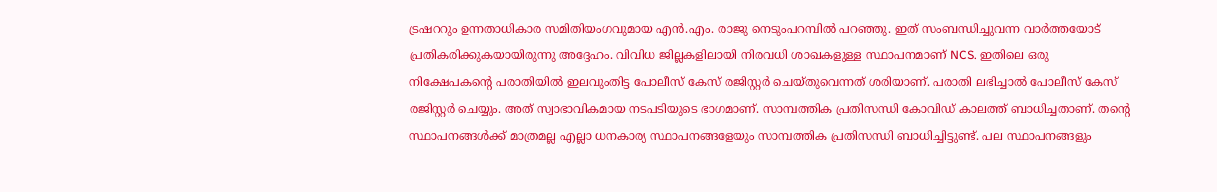ട്രഷററും ഉന്നതാധികാര സമിതിയംഗവുമായ എൻ.എം. രാജു നെടുംപറമ്പില്‍ പറഞ്ഞു. ഇത് സംബന്ധിച്ചുവന്ന വാര്‍ത്തയോട് പ്രതികരിക്കുകയായിരുന്നു അദ്ദേഹം. വിവിധ ജില്ലകളിലായി നിരവധി ശാഖകളുള്ള സ്ഥാപനമാണ്‌ NCS. ഇതിലെ ഒരു നിക്ഷേപകന്റെ പരാതിയില്‍ ഇലവുംതിട്ട പോലീസ് കേസ് രജിസ്റ്റർ ചെയ്തുവെന്നത് ശരിയാണ്. പരാതി ലഭിച്ചാല്‍ പോലീസ് കേസ് രജിസ്റ്റര്‍ ചെയ്യും. അത് സ്വാഭാവികമായ നടപടിയുടെ ഭാഗമാണ്. സാമ്പത്തിക പ്രതിസന്ധി കോവിഡ്‌ കാലത്ത് ബാധിച്ചതാണ്. തന്റെ സ്ഥാപനങ്ങള്‍ക്ക് മാത്രമല്ല എല്ലാ ധനകാര്യ സ്ഥാപനങ്ങളേയും സാമ്പത്തിക പ്രതിസന്ധി ബാധിച്ചിട്ടുണ്ട്. പല സ്ഥാപനങ്ങളും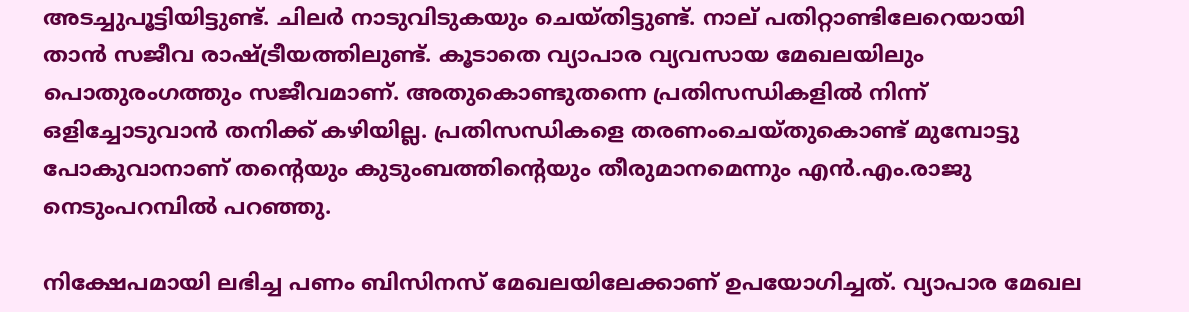അടച്ചുപൂട്ടിയിട്ടുണ്ട്. ചിലര്‍ നാടുവിടുകയും ചെയ്തിട്ടുണ്ട്. നാല് പതിറ്റാണ്ടിലേറെയായി താന്‍ സജീവ രാഷ്ട്രീയത്തിലുണ്ട്. കൂടാതെ വ്യാപാര വ്യവസായ മേഖലയിലും പൊതുരംഗത്തും സജീവമാണ്. അതുകൊണ്ടുതന്നെ പ്രതിസന്ധികളില്‍ നിന്ന് ഒളിച്ചോടുവാന്‍ തനിക്ക് കഴിയില്ല. പ്രതിസന്ധികളെ തരണംചെയ്തുകൊണ്ട് മുമ്പോട്ടു പോകുവാനാണ് തന്റെയും കുടുംബത്തിന്റെയും തീരുമാനമെന്നും എന്‍.എം.രാജു നെടുംപറമ്പില്‍ പറഞ്ഞു.

നിക്ഷേപമായി ലഭിച്ച പണം ബിസിനസ് മേഖലയിലേക്കാണ് ഉപയോഗിച്ചത്. വ്യാപാര മേഖല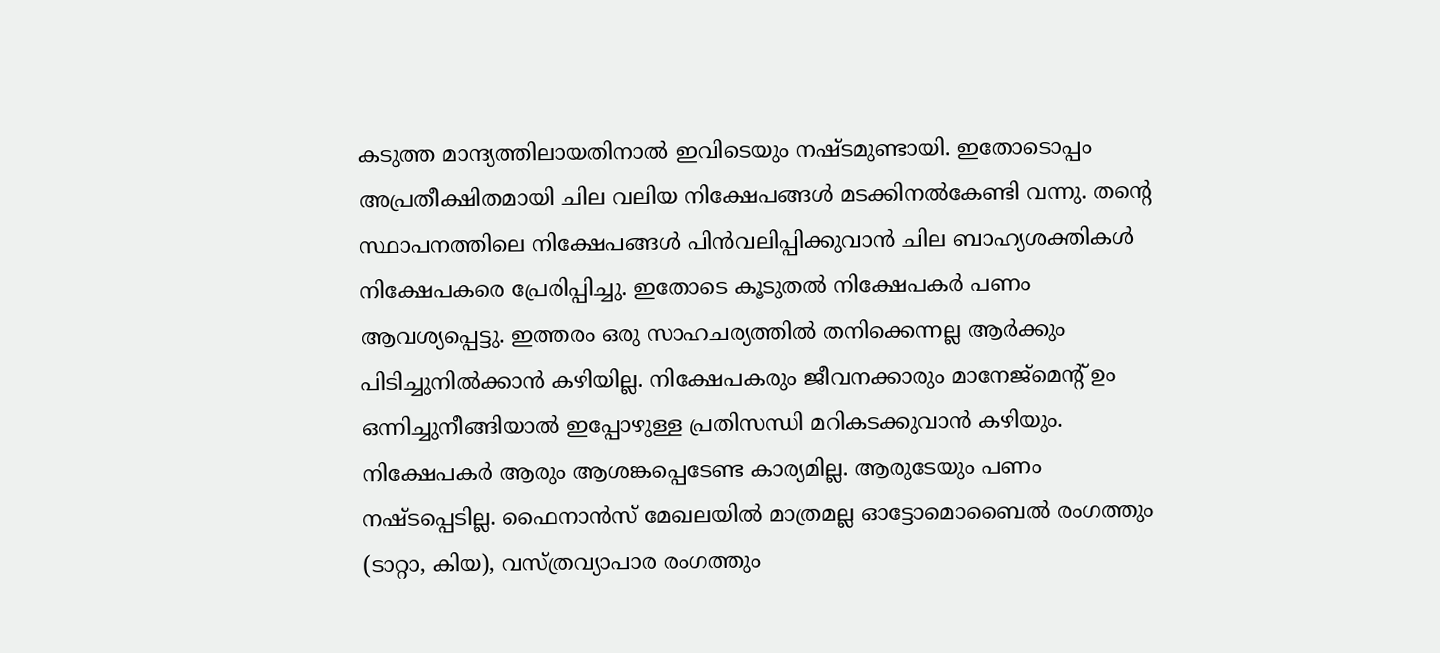കടുത്ത മാന്ദ്യത്തിലായതിനാല്‍ ഇവിടെയും നഷ്ടമുണ്ടായി. ഇതോടൊപ്പം അപ്രതീക്ഷിതമായി ചില വലിയ നിക്ഷേപങ്ങള്‍ മടക്കിനല്‍കേണ്ടി വന്നു. തന്റെ സ്ഥാപനത്തിലെ നിക്ഷേപങ്ങള്‍ പിന്‍വലിപ്പിക്കുവാന്‍ ചില ബാഹ്യശക്തികള്‍ നിക്ഷേപകരെ പ്രേരിപ്പിച്ചു. ഇതോടെ കൂടുതല്‍ നിക്ഷേപകര്‍ പണം ആവശ്യപ്പെട്ടു. ഇത്തരം ഒരു സാഹചര്യത്തില്‍ തനിക്കെന്നല്ല ആര്‍ക്കും പിടിച്ചുനില്‍ക്കാന്‍ കഴിയില്ല. നിക്ഷേപകരും ജീവനക്കാരും മാനേജ്മെന്റ് ഉം ഒന്നിച്ചുനീങ്ങിയാല്‍ ഇപ്പോഴുള്ള പ്രതിസന്ധി മറികടക്കുവാന്‍ കഴിയും. നിക്ഷേപകര്‍ ആരും ആശങ്കപ്പെടേണ്ട കാര്യമില്ല. ആരുടേയും പണം നഷ്ടപ്പെടില്ല. ഫൈനാന്‍സ് മേഖലയില്‍ മാത്രമല്ല ഓട്ടോമൊബൈല്‍ രംഗത്തും (ടാറ്റാ, കിയ), വസ്ത്രവ്യാപാര രംഗത്തും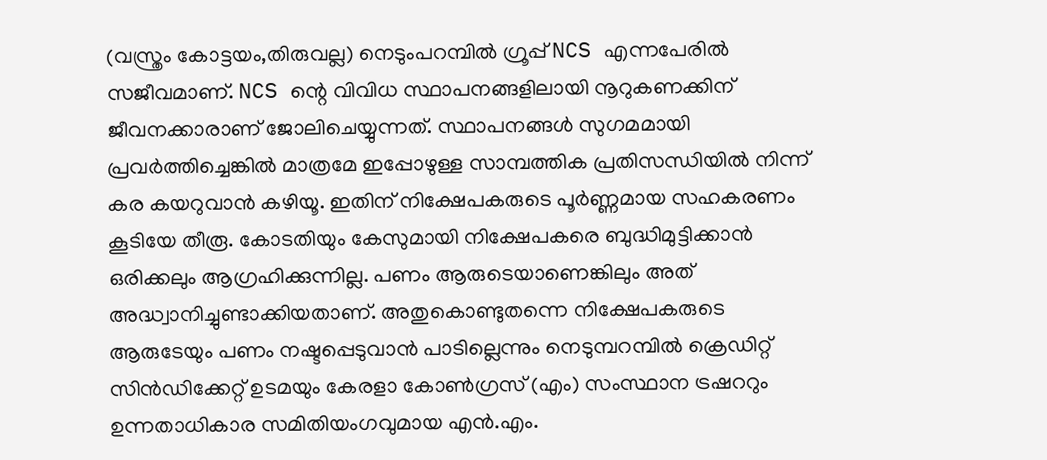(വസ്ത്രം കോട്ടയം,തിരുവല്ല) നെടുംപറമ്പില്‍ ഗ്രൂപ്പ് NCS എന്നപേരില്‍ സജീവമാണ്. NCS ന്റെ വിവിധ സ്ഥാപനങ്ങളിലായി നൂറുകണക്കിന് ജീവനക്കാരാണ് ജോലിചെയ്യുന്നത്. സ്ഥാപനങ്ങള്‍ സുഗമമായി പ്രവര്‍ത്തിച്ചെങ്കില്‍ മാത്രമേ ഇപ്പോഴുള്ള സാമ്പത്തിക പ്രതിസന്ധിയില്‍ നിന്ന് കര കയറുവാന്‍ കഴിയൂ. ഇതിന് നിക്ഷേപകരുടെ പൂര്‍ണ്ണമായ സഹകരണം കൂടിയേ തീരൂ. കോടതിയും കേസുമായി നിക്ഷേപകരെ ബുദ്ധിമുട്ടിക്കാന്‍ ഒരിക്കലും ആഗ്രഹിക്കുന്നില്ല. പണം ആരുടെയാണെങ്കിലും അത് അദ്ധ്വാനിച്ചുണ്ടാക്കിയതാണ്. അതുകൊണ്ടുതന്നെ നിക്ഷേപകരുടെ ആരുടേയും പണം നഷ്ടപ്പെടുവാന്‍ പാടില്ലെന്നും നെടുമ്പറമ്പിൽ ക്രെഡിറ്റ് സിൻഡിക്കേറ്റ് ഉടമയും കേരളാ കോൺഗ്രസ് (എം) സംസ്ഥാന ട്രഷററും ഉന്നതാധികാര സമിതിയംഗവുമായ എൻ.എം.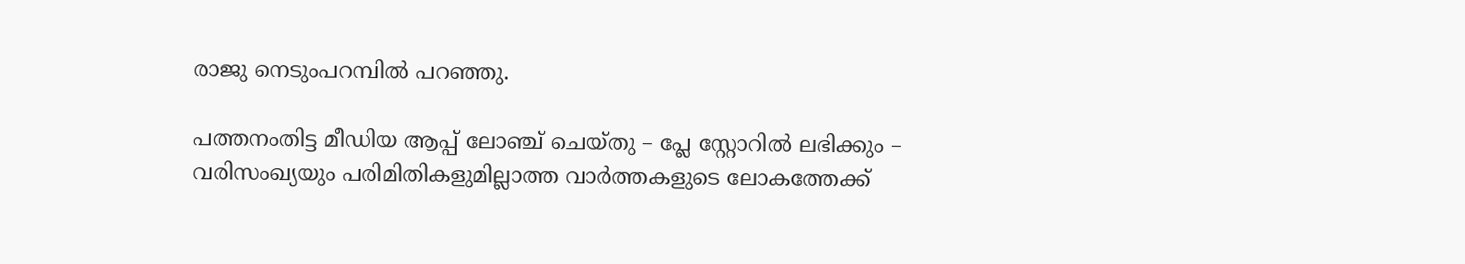രാജു നെടുംപറമ്പില്‍ പറഞ്ഞു.

പത്തനംതിട്ട മീഡിയ ആപ്പ് ലോഞ്ച് ചെയ്തു – പ്ലേ സ്റ്റോറില്‍ ലഭിക്കും – വരിസംഖ്യയും പരിമിതികളുമില്ലാത്ത വാർത്തകളുടെ ലോകത്തേക്ക്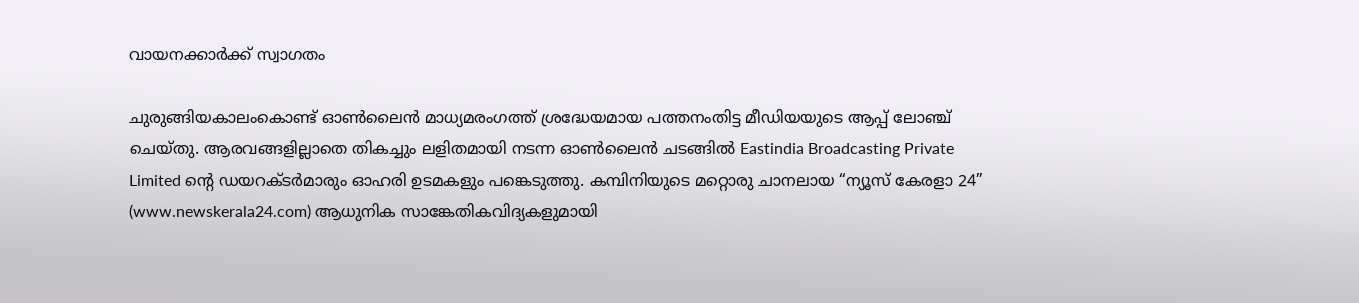വായനക്കാര്‍ക്ക് സ്വാഗതം

ചുരുങ്ങിയകാലംകൊണ്ട് ഓണ്‍ലൈന്‍ മാധ്യമരംഗത്ത് ശ്രദ്ധേയമായ പത്തനംതിട്ട മീഡിയയുടെ ആപ്പ് ലോഞ്ച് ചെയ്തു. ആരവങ്ങളില്ലാതെ തികച്ചും ലളിതമായി നടന്ന ഓണ്‍ലൈന്‍ ചടങ്ങില്‍ Eastindia Broadcasting Private Limited ന്റെ ഡയറക്ടര്‍മാരും ഓഹരി ഉടമകളും പങ്കെടുത്തു. കമ്പിനിയുടെ മറ്റൊരു ചാനലായ “ന്യൂസ്‌ കേരളാ 24” (www.newskerala24.com) ആധുനിക സാങ്കേതികവിദ്യകളുമായി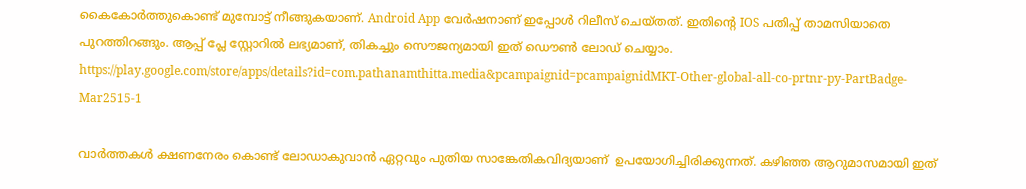കൈകോര്‍ത്തുകൊണ്ട് മുമ്പോട്ട് നീങ്ങുകയാണ്. Android App വേര്‍ഷനാണ് ഇപ്പോള്‍ റിലീസ് ചെയ്തത്. ഇതിന്റെ IOS പതിപ്പ് താമസിയാതെ പുറത്തിറങ്ങും. ആപ്പ് പ്ലേ സ്റ്റോറില്‍ ലഭ്യമാണ്, തികച്ചും സൌജന്യമായി ഇത് ഡൌണ്‍ ലോഡ് ചെയ്യാം. https://play.google.com/store/apps/details?id=com.pathanamthitta.media&pcampaignid=pcampaignidMKT-Other-global-all-co-prtnr-py-PartBadge-Mar2515-1

വാര്‍ത്തകള്‍ ക്ഷണനേരം കൊണ്ട് ലോഡാകുവാന്‍ ഏറ്റവും പുതിയ സാങ്കേതികവിദ്യയാണ്  ഉപയോഗിച്ചിരിക്കുന്നത്‌. കഴിഞ്ഞ ആറുമാസമായി ഇത്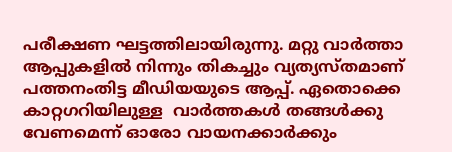പരീക്ഷണ ഘട്ടത്തിലായിരുന്നു. മറ്റു വാര്‍ത്താ ആപ്പുകളില്‍ നിന്നും തികച്ചും വ്യത്യസ്തമാണ് പത്തനംതിട്ട മീഡിയയുടെ ആപ്പ്. ഏതൊക്കെ കാറ്റഗറിയിലുള്ള  വാര്‍ത്തകള്‍ തങ്ങള്‍ക്കു വേണമെന്ന് ഓരോ വായനക്കാര്‍ക്കും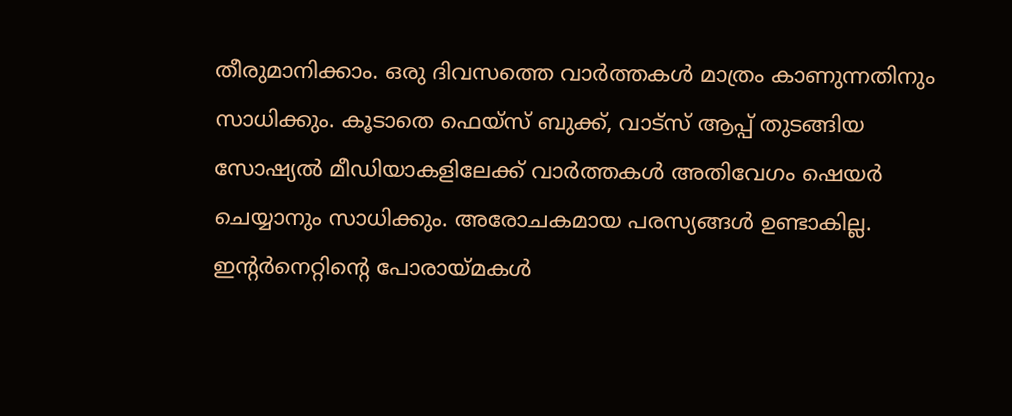തീരുമാനിക്കാം. ഒരു ദിവസത്തെ വാര്‍ത്തകള്‍ മാത്രം കാണുന്നതിനും സാധിക്കും. കൂടാതെ ഫെയ്സ് ബുക്ക്, വാട്സ് ആപ്പ് തുടങ്ങിയ സോഷ്യല്‍ മീഡിയാകളിലേക്ക് വാര്‍ത്തകള്‍ അതിവേഗം ഷെയര്‍ ചെയ്യാനും സാധിക്കും. അരോചകമായ പരസ്യങ്ങള്‍ ഉണ്ടാകില്ല. ഇന്റര്‍നെറ്റിന്റെ പോരായ്മകള്‍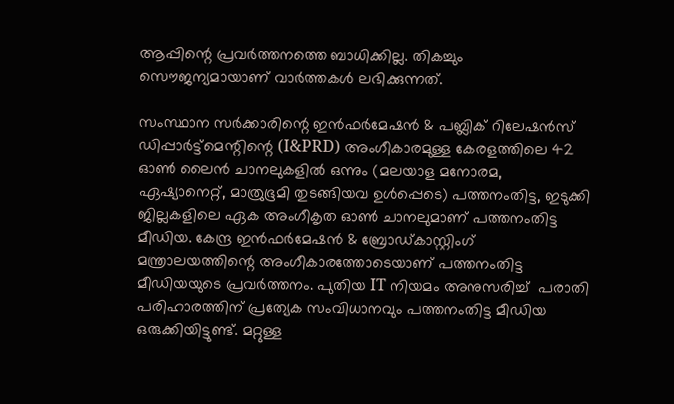ആപ്പിന്റെ പ്രവര്‍ത്തനത്തെ ബാധിക്കില്ല. തികച്ചും സൌജന്യമായാണ് വാര്‍ത്തകള്‍ ലഭിക്കുന്നത്.

സംസ്ഥാന സര്‍ക്കാരിന്റെ ഇന്‍ഫര്‍മേഷന്‍ & പബ്ലിക് റിലേഷന്‍സ് ഡിപ്പാര്‍ട്ട്മെന്റിന്റെ (I&PRD) അംഗീകാരമുള്ള കേരളത്തിലെ 42 ഓണ്‍ ലൈന്‍ ചാനലുകളില്‍ ഒന്നും (മലയാള മനോരമ, ഏഷ്യാനെറ്റ്, മാത്രുഭൂമി തുടങ്ങിയവ ഉള്‍പ്പെടെ) പത്തനംതിട്ട, ഇടുക്കി ജില്ലകളിലെ ഏക അംഗീകൃത ഓണ്‍ ചാനലുമാണ് പത്തനംതിട്ട മീഡിയ. കേന്ദ്ര ഇന്‍ഫര്‍മേഷന്‍ & ബ്രോഡ്‌കാസ്റ്റിംഗ് മന്ത്രാലയത്തിന്റെ അംഗീകാരത്തോടെയാണ് പത്തനംതിട്ട മീഡിയയുടെ പ്രവര്‍ത്തനം. പുതിയ IT നിയമം അനുസരിച്ച്  പരാതി പരിഹാരത്തിന് പ്രത്യേക സംവിധാനവും പത്തനംതിട്ട മീഡിയ ഒരുക്കിയിട്ടുണ്ട്. മറ്റുള്ള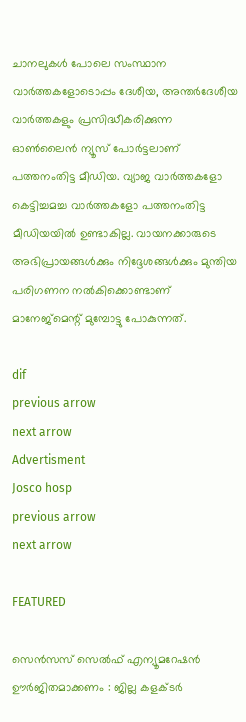ചാനലുകള്‍ പോലെ സംസ്ഥാന വാര്‍ത്തകളോടൊപ്പം ദേശീയ, അന്തര്‍ദേശീയ വാര്‍ത്തകളും പ്രസിദ്ധീകരിക്കുന്ന ഓണ്‍ലൈന്‍ ന്യൂസ് പോര്‍ട്ടലാണ് പത്തനംതിട്ട മീഡിയ. വ്യാജ വാര്‍ത്തകളോ കെട്ടിച്ചമച്ച വാര്‍ത്തകളോ പത്തനംതിട്ട മീഡിയയില്‍ ഉണ്ടാകില്ല. വായനക്കാരുടെ അഭിപ്രായങ്ങള്‍ക്കും നിദ്ദേശങ്ങള്‍ക്കും മുന്തിയ പരിഗണന നല്‍കിക്കൊണ്ടാണ് മാനേജ്മെന്റ് മുമ്പോട്ടു പോകുന്നത്.

dif
previous arrow
next arrow
Advertisment
Josco hosp
previous arrow
next arrow

FEATURED

സെന്‍സസ് സെല്‍ഫ് എന്യൂമറേഷന്‍ ഊര്‍ജിതമാക്കണം : ജില്ല കളക്ടര്‍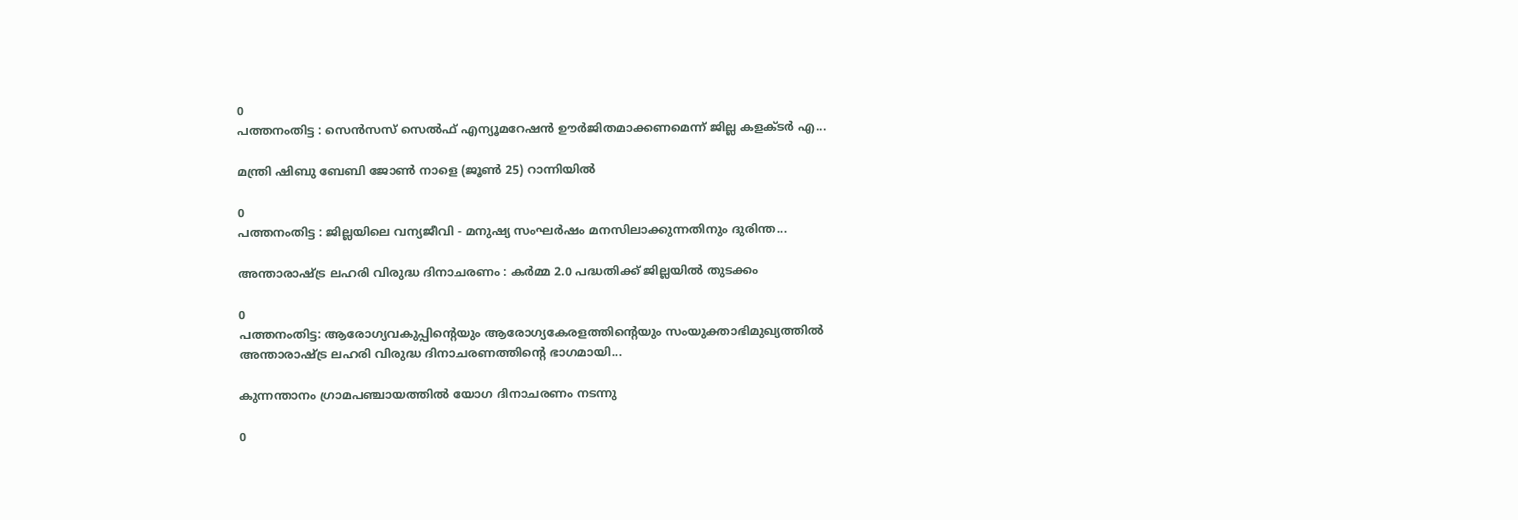0
പത്തനംതിട്ട : സെന്‍സസ് സെല്‍ഫ് എന്യൂമറേഷന്‍ ഊര്‍ജിതമാക്കണമെന്ന് ജില്ല കളക്ടര്‍ എ...

മന്ത്രി ഷിബു ബേബി ജോണ്‍ നാളെ (ജൂണ്‍ 25) റാന്നിയില്‍

0
പത്തനംതിട്ട : ജില്ലയിലെ വന്യജീവി - മനുഷ്യ സംഘര്‍ഷം മനസിലാക്കുന്നതിനും ദുരിന്ത...

അന്താരാഷ്ട്ര ലഹരി വിരുദ്ധ ദിനാചരണം : കര്‍മ്മ 2.0 പദ്ധതിക്ക് ജില്ലയില്‍ തുടക്കം

0
പത്തനംതിട്ട: ആരോഗ്യവകുപ്പിന്റെയും ആരോഗ്യകേരളത്തിന്റെയും സംയുക്താഭിമുഖ്യത്തില്‍ അന്താരാഷ്ട്ര ലഹരി വിരുദ്ധ ദിനാചരണത്തിന്റെ ഭാഗമായി...

കുന്നന്താനം ഗ്രാമപഞ്ചായത്തില്‍ യോഗ ദിനാചരണം നടന്നു

0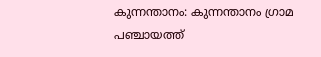കുന്നന്താനം: കുന്നന്താനം ഗ്രാമ പഞ്ചായത്ത്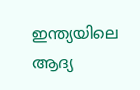ഇന്ത്യയിലെ ആദ്യ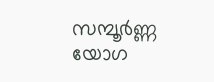സമ്പൂർണ്ണ യോഗ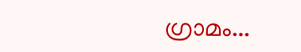ഗ്രാമം...